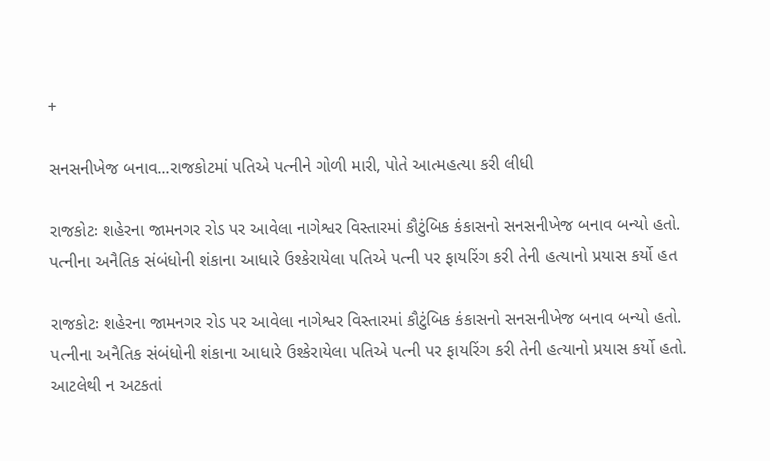+

સનસનીખેજ બનાવ...રાજકોટમાં પતિએ પત્નીને ગોળી મારી, પોતે આત્મહત્યા કરી લીધી

રાજકોટઃ શહેરના જામનગર રોડ પર આવેલા નાગેશ્વર વિસ્તારમાં કૌટુંબિક કંકાસનો સનસનીખેજ બનાવ બન્યો હતો. પત્નીના અનૈતિક સંબંધોની શંકાના આધારે ઉશ્કેરાયેલા પતિએ પત્ની પર ફાયરિંગ કરી તેની હત્યાનો પ્રયાસ કર્યો હત

રાજકોટઃ શહેરના જામનગર રોડ પર આવેલા નાગેશ્વર વિસ્તારમાં કૌટુંબિક કંકાસનો સનસનીખેજ બનાવ બન્યો હતો. પત્નીના અનૈતિક સંબંધોની શંકાના આધારે ઉશ્કેરાયેલા પતિએ પત્ની પર ફાયરિંગ કરી તેની હત્યાનો પ્રયાસ કર્યો હતો. આટલેથી ન અટકતાં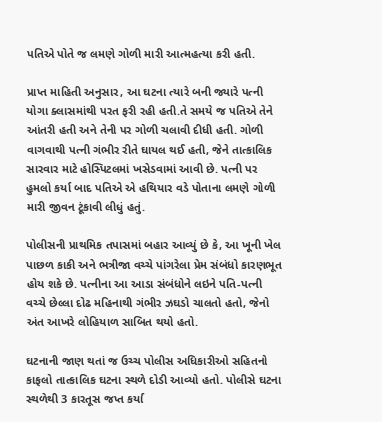પતિએ પોતે જ લમણે ગોળી મારી આત્મહત્યા કરી હતી.

પ્રાપ્ત માહિતી અનુસાર, આ ઘટના ત્યારે બની જ્યારે પત્ની યોગા ક્લાસમાંથી પરત ફરી રહી હતી.તે સમયે જ પતિએ તેને આંતરી હતી અને તેની પર ગોળી ચલાવી દીધી હતી. ગોળી વાગવાથી પત્ની ગંભીર રીતે ઘાયલ થઈ હતી, જેને તાત્કાલિક સારવાર માટે હોસ્પિટલમાં ખસેડવામાં આવી છે. પત્ની પર હુમલો કર્યા બાદ પતિએ એ હથિયાર વડે પોતાના લમણે ગોળી મારી જીવન ટૂંકાવી લીધું હતું.

પોલીસની પ્રાથમિક તપાસમાં બહાર આવ્યું છે કે, આ ખૂની ખેલ પાછળ કાકી અને ભત્રીજા વચ્ચે પાંગરેલા પ્રેમ સંબંધો કારણભૂત હોય શકે છે. પત્નીના આ આડા સંબંધોને લઇને પતિ-પત્ની વચ્ચે છેલ્લા દોઢ મહિનાથી ગંભીર ઝઘડો ચાલતો હતો, જેનો અંત આખરે લોહિયાળ સાબિત થયો હતો.

ઘટનાની જાણ થતાં જ ઉચ્ચ પોલીસ અધિકારીઓ સહિતનો કાફલો તાત્કાલિક ઘટના સ્થળે દોડી આવ્યો હતો. પોલીસે ઘટના સ્થળેથી 3 કારતૂસ જપ્ત કર્યા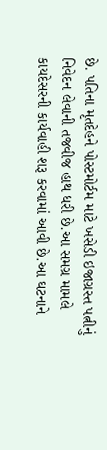છે. પતિના મૃતદેહને પોસ્ટમોર્ટમ માટે ખસેડી ઇજાગ્રસ્ત પત્નીનું નિવેદન લેવાની તજવીજ હાથ ધરી છે.આ સમગ્ર મામલે કાયદેસરની કાર્યવાહી શરૂ કરવામાં આવી છે.આ ઘટનાને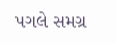પગલે સમગ્ર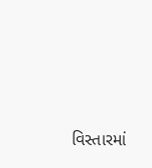વિસ્તારમાં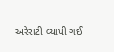અરેરાટી વ્યાપી ગઈ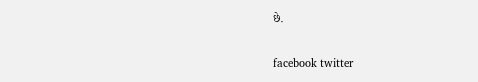છે.

facebook twitter